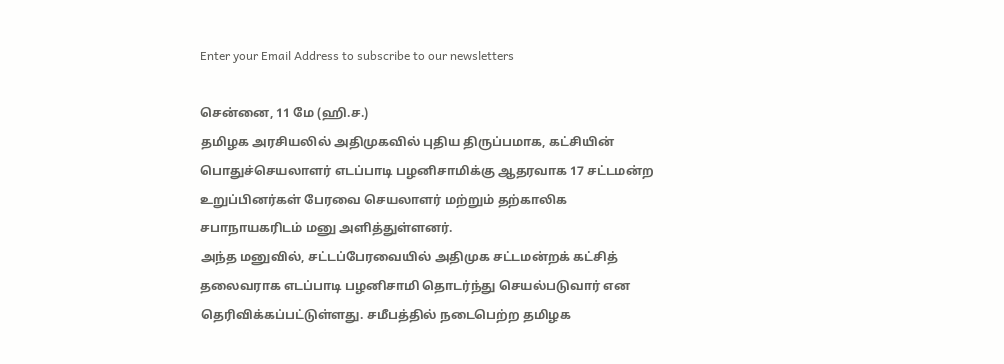Enter your Email Address to subscribe to our newsletters

சென்னை, 11 மே (ஹி.ச.)
தமிழக அரசியலில் அதிமுகவில் புதிய திருப்பமாக, கட்சியின் பொதுச்செயலாளர் எடப்பாடி பழனிசாமிக்கு ஆதரவாக 17 சட்டமன்ற உறுப்பினர்கள் பேரவை செயலாளர் மற்றும் தற்காலிக சபாநாயகரிடம் மனு அளித்துள்ளனர்.
அந்த மனுவில், சட்டப்பேரவையில் அதிமுக சட்டமன்றக் கட்சித் தலைவராக எடப்பாடி பழனிசாமி தொடர்ந்து செயல்படுவார் என தெரிவிக்கப்பட்டுள்ளது. சமீபத்தில் நடைபெற்ற தமிழக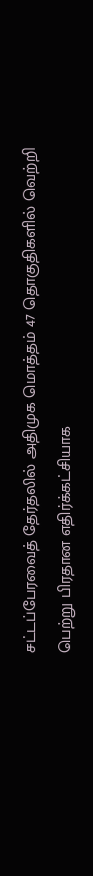சட்டப்பேரவைத் தேர்தலில் அதிமுக மொத்தம் 47 தொகுதிகளில் வெற்றி பெற்று பிரதான எதிர்க்கட்சியாக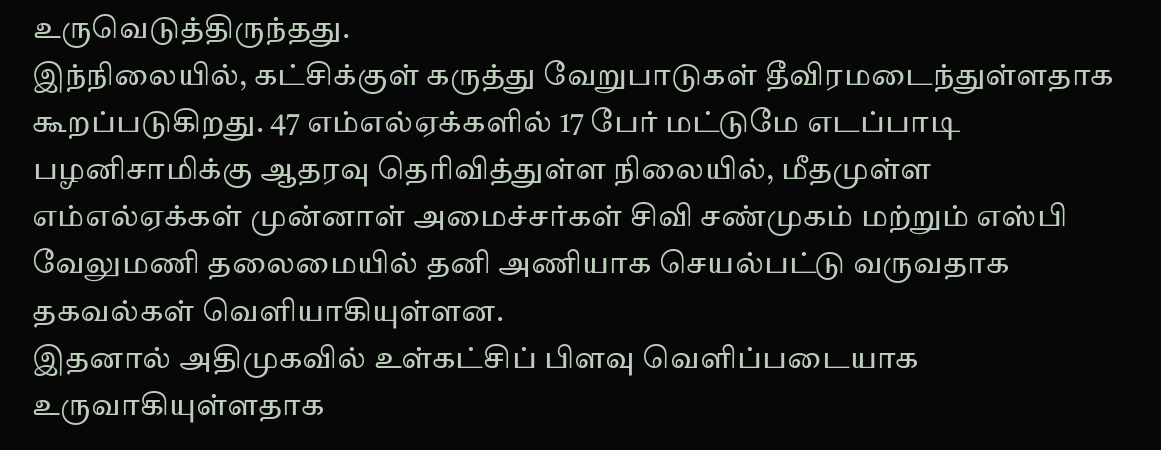உருவெடுத்திருந்தது.
இந்நிலையில், கட்சிக்குள் கருத்து வேறுபாடுகள் தீவிரமடைந்துள்ளதாக கூறப்படுகிறது. 47 எம்எல்ஏக்களில் 17 பேர் மட்டுமே எடப்பாடி பழனிசாமிக்கு ஆதரவு தெரிவித்துள்ள நிலையில், மீதமுள்ள எம்எல்ஏக்கள் முன்னாள் அமைச்சர்கள் சிவி சண்முகம் மற்றும் எஸ்பி வேலுமணி தலைமையில் தனி அணியாக செயல்பட்டு வருவதாக தகவல்கள் வெளியாகியுள்ளன.
இதனால் அதிமுகவில் உள்கட்சிப் பிளவு வெளிப்படையாக உருவாகியுள்ளதாக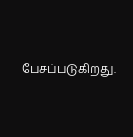பேசப்படுகிறது.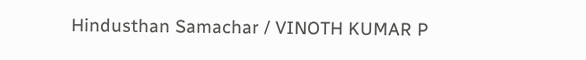Hindusthan Samachar / VINOTH KUMAR P